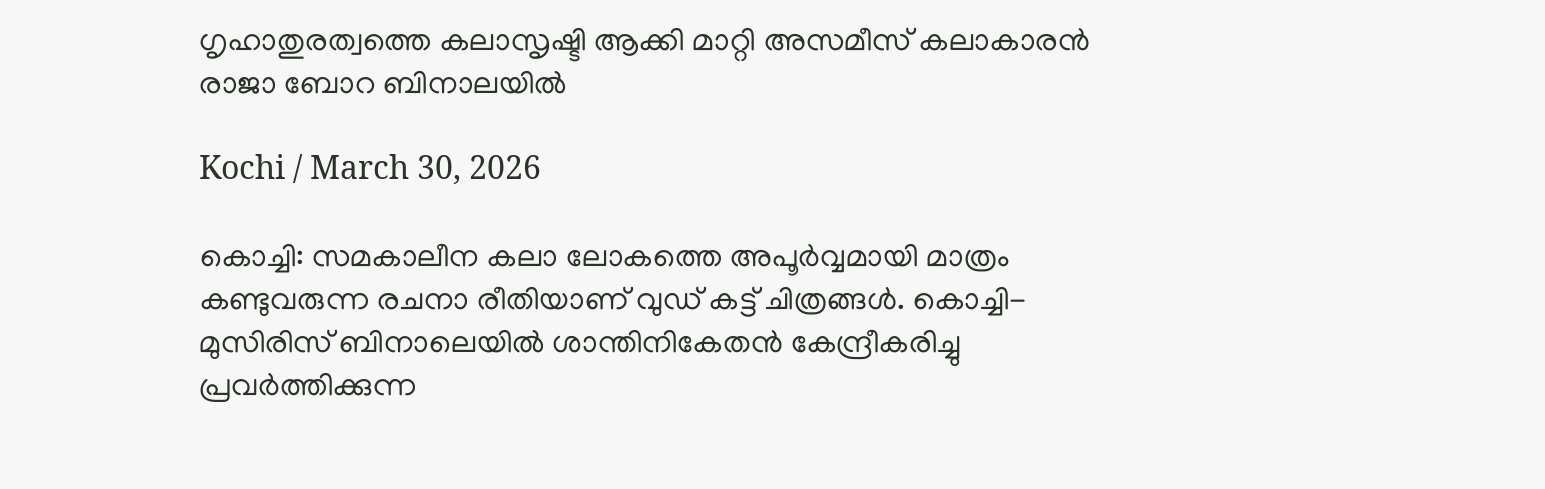ഗൃഹാതുരത്വത്തെ കലാസൃഷ്ടി ആക്കി മാറ്റി അസമീസ് കലാകാരൻ രാജാ ബോറ ബിനാലയിൽ

Kochi / March 30, 2026

കൊച്ചി: സമകാലീന കലാ ലോകത്തെ അപൂർവ്വമായി മാത്രം കണ്ടുവരുന്ന രചനാ രീതിയാണ് വുഡ് കട്ട് ചിത്രങ്ങൾ. കൊച്ചി-മുസിരിസ് ബിനാലെയിൽ ശാന്തിനികേതൻ കേന്ദ്രീകരിച്ചു പ്രവർത്തിക്കുന്ന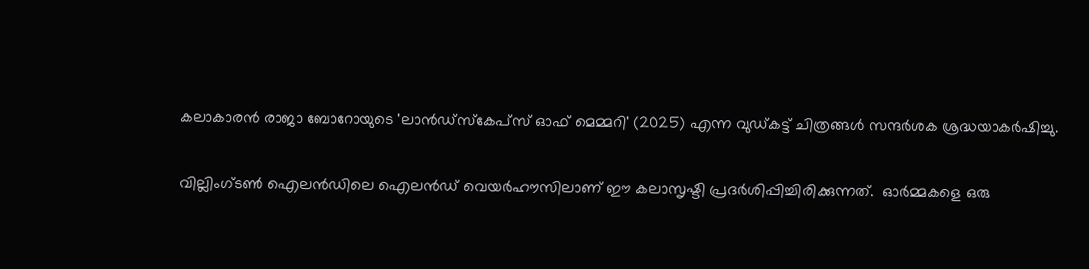കലാകാരൻ രാജാ ബോറോയുടെ 'ലാൻഡ്‌സ്‌കേപ്‌സ് ഓഫ് മെമ്മറി' (2025) എന്ന വുഡ്കട്ട് ചിത്രങ്ങൾ സന്ദർശക ശ്രദ്ധയാകർഷിച്ചു.

വില്ലിംഗ്ടൺ ഐലൻഡിലെ ഐലൻഡ് വെയർഹൗസിലാണ് ഈ കലാസൃഷ്ടി പ്രദർശിപ്പിച്ചിരിക്കുന്നത്.  ഓർമ്മകളെ ഒരു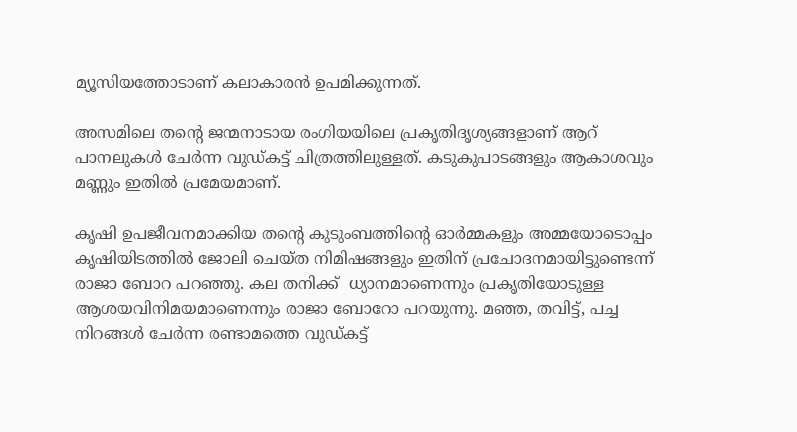മ്യൂസിയത്തോടാണ് കലാകാരൻ ഉപമിക്കുന്നത്.

അസമിലെ തന്റെ ജന്മനാടായ രംഗിയയിലെ പ്രകൃതിദൃശ്യങ്ങളാണ് ആറ് പാനലുകൾ ചേർന്ന വുഡ്കട്ട് ചിത്രത്തിലുള്ളത്. കടുകുപാടങ്ങളും ആകാശവും മണ്ണും ഇതിൽ പ്രമേയമാണ്.

കൃഷി ഉപജീവനമാക്കിയ തന്റെ കുടുംബത്തിന്റെ ഓർമ്മകളും അമ്മയോടൊപ്പം കൃഷിയിടത്തിൽ ജോലി ചെയ്ത നിമിഷങ്ങളും ഇതിന് പ്രചോദനമായിട്ടുണ്ടെന്ന് രാജാ ബോറ പറഞ്ഞു. കല തനിക്ക്  ധ്യാനമാണെന്നും പ്രകൃതിയോടുള്ള ആശയവിനിമയമാണെന്നും രാജാ ബോറോ പറയുന്നു. മഞ്ഞ, തവിട്ട്, പച്ച നിറങ്ങൾ ചേർന്ന രണ്ടാമത്തെ വുഡ്കട്ട്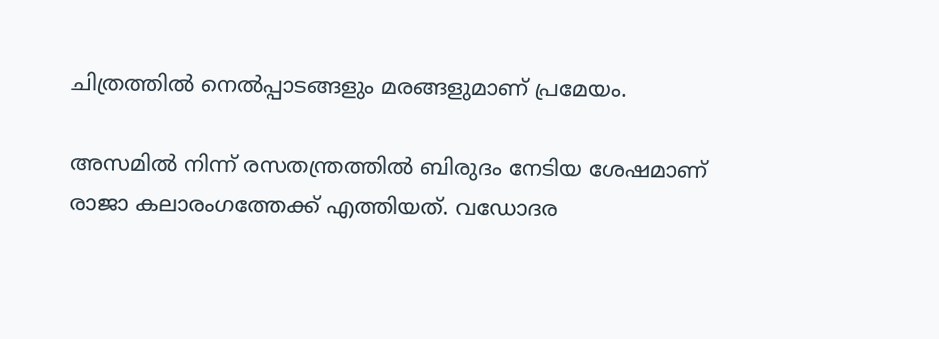ചിത്രത്തിൽ നെൽപ്പാടങ്ങളും മരങ്ങളുമാണ് പ്രമേയം.

അസമിൽ നിന്ന് രസതന്ത്രത്തിൽ ബിരുദം നേടിയ ശേഷമാണ് രാജാ കലാരംഗത്തേക്ക് എത്തിയത്. വഡോദര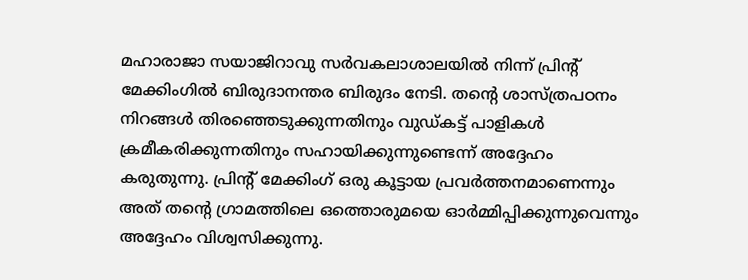മഹാരാജാ സയാജിറാവു സർവകലാശാലയിൽ നിന്ന് പ്രിന്റ് മേക്കിംഗിൽ ബിരുദാനന്തര ബിരുദം നേടി. തൻ്റെ ശാസ്ത്രപഠനം നിറങ്ങൾ തിരഞ്ഞെടുക്കുന്നതിനും വുഡ്കട്ട് പാളികൾ ക്രമീകരിക്കുന്നതിനും സഹായിക്കുന്നുണ്ടെന്ന് അദ്ദേഹം കരുതുന്നു. പ്രിന്റ് മേക്കിംഗ് ഒരു കൂട്ടായ പ്രവർത്തനമാണെന്നും അത് തന്റെ ഗ്രാമത്തിലെ ഒത്തൊരുമയെ ഓർമ്മിപ്പിക്കുന്നുവെന്നും അദ്ദേഹം വിശ്വസിക്കുന്നു.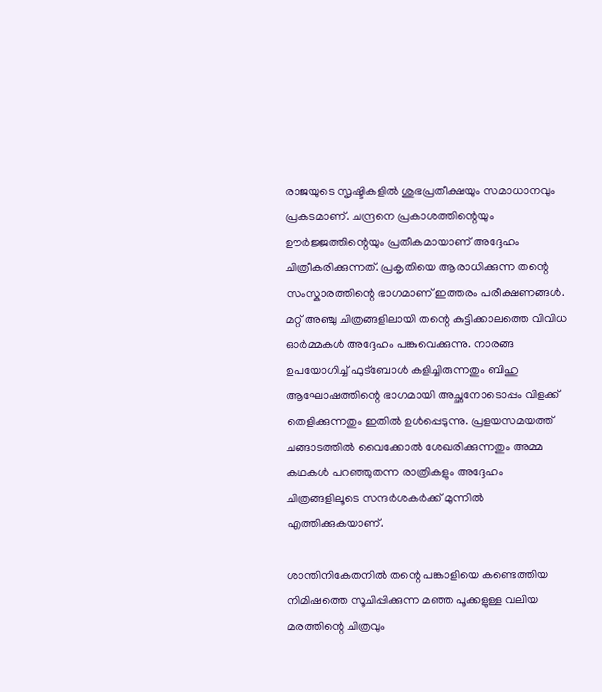രാജയുടെ സൃഷ്ടികളിൽ ശുഭപ്രതീക്ഷയും സമാധാനവും പ്രകടമാണ്. ചന്ദ്രനെ പ്രകാശത്തിന്റെയും ഊർജ്ജത്തിന്റെയും പ്രതീകമായാണ് അദ്ദേഹം ചിത്രീകരിക്കുന്നത്. പ്രകൃതിയെ ആരാധിക്കുന്ന തന്റെ സംസ്കാരത്തിന്റെ ഭാഗമാണ് ഇത്തരം പരീക്ഷണങ്ങൾ. മറ്റ് അഞ്ചു ചിത്രങ്ങളിലായി തന്റെ കുട്ടിക്കാലത്തെ വിവിധ ഓർമ്മകൾ അദ്ദേഹം പങ്കുവെക്കുന്നു. നാരങ്ങ ഉപയോഗിച്ച് ഫുട്ബോൾ കളിച്ചിരുന്നതും ബിഹു ആഘോഷത്തിന്റെ ഭാഗമായി അച്ഛനോടൊപ്പം വിളക്ക് തെളിക്കുന്നതും ഇതിൽ ഉൾപ്പെടുന്നു. പ്രളയസമയത്ത് ചങ്ങാടത്തിൽ വൈക്കോൽ ശേഖരിക്കുന്നതും അമ്മ കഥകൾ പറഞ്ഞുതന്ന രാത്രികളും അദ്ദേഹം ചിത്രങ്ങളിലൂടെ സന്ദർശകർക്ക് മുന്നിൽ എത്തിക്കുകയാണ്.

ശാന്തിനികേതനിൽ തന്റെ പങ്കാളിയെ കണ്ടെത്തിയ നിമിഷത്തെ സൂചിപ്പിക്കുന്ന മഞ്ഞ പൂക്കളുള്ള വലിയ മരത്തിന്റെ ചിത്രവും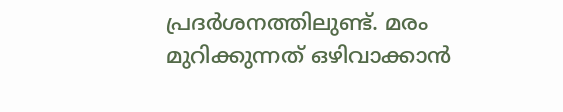പ്രദർശനത്തിലുണ്ട്. മരം മുറിക്കുന്നത് ഒഴിവാക്കാൻ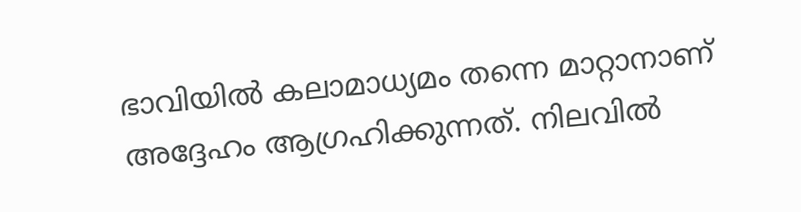ഭാവിയിൽ കലാമാധ്യമം തന്നെ മാറ്റാനാണ് അദ്ദേഹം ആഗ്രഹിക്കുന്നത്. നിലവിൽ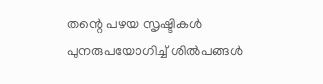തന്റെ പഴയ സൃഷ്ടികൾ പുനരുപയോഗിച്ച് ശിൽപങ്ങൾ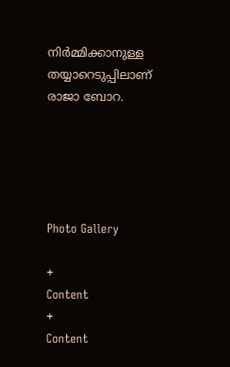നിർമ്മിക്കാനുള്ള തയ്യാറെടുപ്പിലാണ് രാജാ ബോറ.





Photo Gallery

+
Content
+
Content